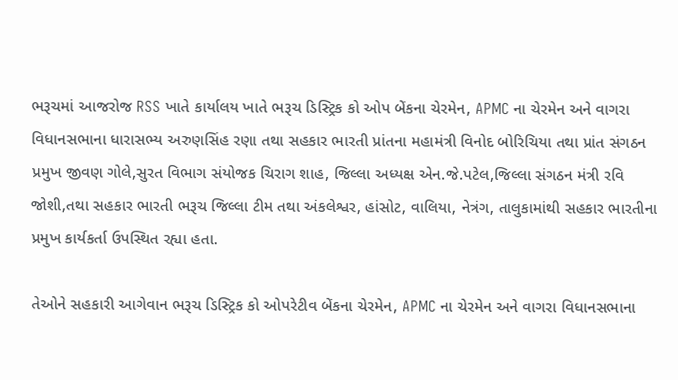ભરૂચમાં આજરોજ RSS ખાતે કાર્યાલય ખાતે ભરૂચ ડિસ્ટ્રિક કો ઓપ બેંકના ચેરમેન, APMC ના ચેરમેન અને વાગરા વિધાનસભાના ધારાસભ્ય અરુણસિંહ રણા તથા સહકાર ભારતી પ્રાંતના મહામંત્રી વિનોદ બોરિચિયા તથા પ્રાંત સંગઠન પ્રમુખ જીવણ ગોલે,સુરત વિભાગ સંયોજક ચિરાગ શાહ, જિલ્લા અધ્યક્ષ એન.જે.પટેલ,જિલ્લા સંગઠન મંત્રી રવિ જોશી,તથા સહકાર ભારતી ભરૂચ જિલ્લા ટીમ તથા અંકલેશ્વર, હાંસોટ, વાલિયા, નેત્રંગ, તાલુકામાંથી સહકાર ભારતીના પ્રમુખ કાર્યકર્તા ઉપસ્થિત રહ્યા હતા.

તેઓને સહકારી આગેવાન ભરૂચ ડિસ્ટ્રિક કો ઓપરેટીવ બેંકના ચેરમેન, APMC ના ચેરમેન અને વાગરા વિધાનસભાના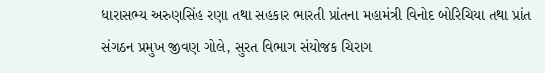ધારાસભ્ય અરુણસિંહ રણા તથા સહકાર ભારતી પ્રાંતના મહામંત્રી વિનોદ બોરિચિયા તથા પ્રાંત સંગઠન પ્રમુખ જીવણ ગોલે, સુરત વિભાગ સંયોજક ચિરાગ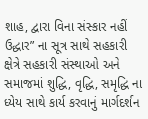શાહ, દ્વારા વિના સંસ્કાર નહીં ઉદ્ધાર” ના સૂત્ર સાથે સહકારી ક્ષેત્રે સહકારી સંસ્થાઓ અને સમાજમાં શુદ્ધિ, વૃદ્ધિ, સમૃદ્ધિ ના ધ્યેય સાથે કાર્ય કરવાનું માર્ગદર્શન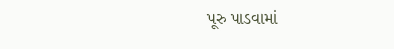પૂરુ પાડવામાં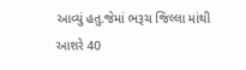આવ્યું હતુ.જેમાં ભરૂચ જિલ્લા માંથી આશરે 40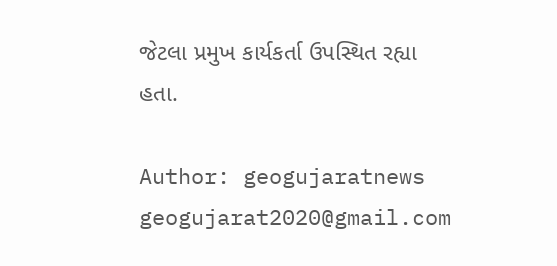જેટલા પ્રમુખ કાર્યકર્તા ઉપસ્થિત રહ્યા હતા.

Author: geogujaratnews
geogujarat2020@gmail.com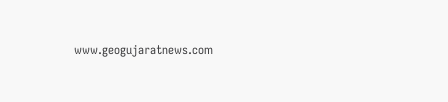www.geogujaratnews.com